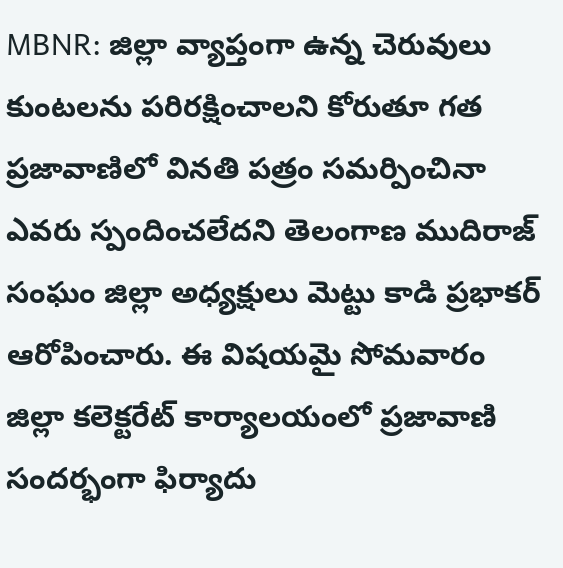MBNR: జిల్లా వ్యాప్తంగా ఉన్న చెరువులు కుంటలను పరిరక్షించాలని కోరుతూ గత ప్రజావాణిలో వినతి పత్రం సమర్పించినా ఎవరు స్పందించలేదని తెలంగాణ ముదిరాజ్ సంఘం జిల్లా అధ్యక్షులు మెట్టు కాడి ప్రభాకర్ ఆరోపించారు. ఈ విషయమై సోమవారం జిల్లా కలెక్టరేట్ కార్యాలయంలో ప్రజావాణి సందర్భంగా ఫిర్యాదు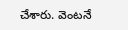చేశారు. వెంటనే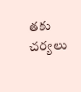తకు చర్యలు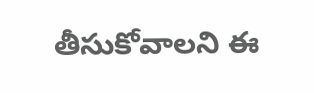తీసుకోవాలని ఈ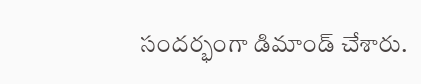సందర్భంగా డిమాండ్ చేశారు.